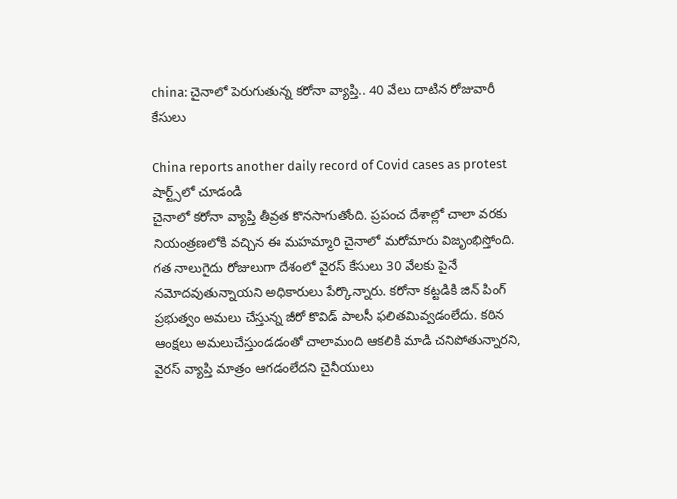china: చైనాలో పెరుగుతున్న కరోనా వ్యాప్తి.. 40 వేలు దాటిన రోజువారీ కేసులు

China reports another daily record of Covid cases as protest
షార్ట్స్‌లో చూడండి
చైనాలో కరోనా వ్యాప్తి తీవ్రత కొనసాగుతోంది. ప్రపంచ దేశాల్లో చాలా వరకు నియంత్రణలోకి వచ్చిన ఈ మహమ్మారి చైనాలో మరోమారు విజృంభిస్తోంది. గత నాలుగైదు రోజులుగా దేశంలో వైరస్ కేసులు 30 వేలకు పైనే నమోదవుతున్నాయని అధికారులు పేర్కొన్నారు. కరోనా కట్టడికి జిన్ పింగ్ ప్రభుత్వం అమలు చేస్తున్న జీరో కొవిడ్ పాలసీ ఫలితమివ్వడంలేదు. కఠిన ఆంక్షలు అమలుచేస్తుండడంతో చాలామంది ఆకలికి మాడి చనిపోతున్నారని, వైరస్ వ్యాప్తి మాత్రం ఆగడంలేదని చైనీయులు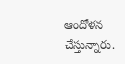ఆందోళన చేస్తున్నారు.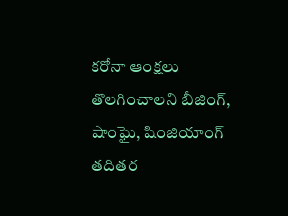కరోనా ఆంక్షలు తొలగించాలని బీజింగ్, షాంఘై, షింజియాంగ్ తదితర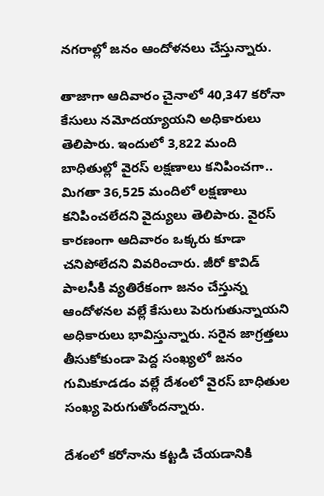నగరాల్లో జనం ఆందోళనలు చేస్తున్నారు.

తాజాగా ఆదివారం చైనాలో 40,347 కరోనా కేసులు నమోదయ్యాయని అధికారులు తెలిపారు. ఇందులో 3,822 మంది బాధితుల్లో వైరస్ లక్షణాలు కనిపించగా.. మిగతా 36,525 మందిలో లక్షణాలు కనిపించలేదని వైద్యులు తెలిపారు. వైరస్ కారణంగా ఆదివారం ఒక్కరు కూడా చనిపోలేదని వివరించారు. జీరో కొవిడ్ పాలసీకి వ్యతిరేకంగా జనం చేస్తున్న ఆందోళనల వల్లే కేసులు పెరుగుతున్నాయని అధికారులు భావిస్తున్నారు. సరైన జాగ్రత్తలు తీసుకోకుండా పెద్ద సంఖ్యలో జనం గుమికూడడం వల్లే దేశంలో వైరస్ బాధితుల సంఖ్య పెరుగుతోందన్నారు.

దేశంలో కరోనాను కట్టడి చేయడానికి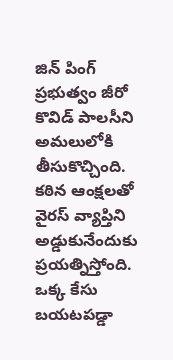జిన్ పింగ్ ప్రభుత్వం జీరో కొవిడ్ పాలసీని అమలులోకి తీసుకొచ్చింది. కఠిన ఆంక్షలతో వైరస్ వ్యాప్తిని అడ్డుకునేందుకు ప్రయత్నిస్తోంది. ఒక్క కేసు బయటపడ్డా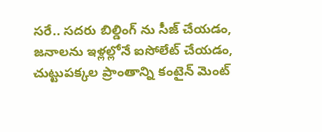సరే.. సదరు బిల్డింగ్ ను సీజ్ చేయడం, జనాలను ఇళ్లల్లోనే ఐసోలేట్ చేయడం, చుట్టుపక్కల ప్రాంతాన్ని కంటైన్ మెంట్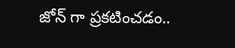జోన్ గా ప్రకటించడం..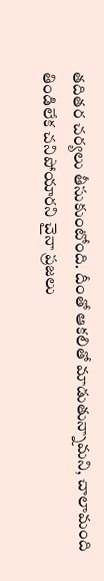తదితర చర్యలు తీసుకుంటోంది. దీంతో ఆకలితో మాడుతున్నామని, చాలామంది తిండిలేక చనిపోయారని చైనా ప్రజలు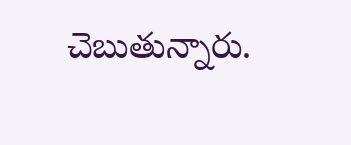చెబుతున్నారు.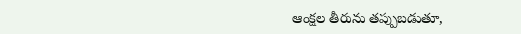ఆంక్షల తీరును తప్పుబడుతూ,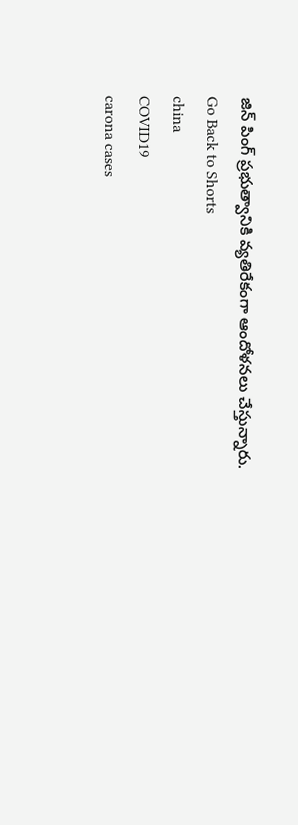జిన్ పింగ్ ప్రభుత్వానికి వ్యతిరేకంగా ఆందోళనలు చేస్తున్నారు.
Go Back to Shorts
china
COVID19
carona cases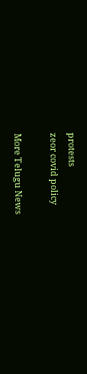protests
zeor covid policy

More Telugu News